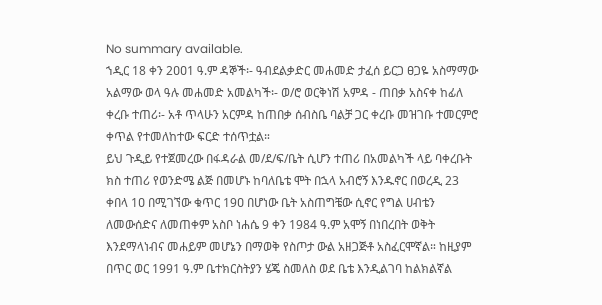No summary available.
ኀዲር 18 ቀን 2ዐዐ1 ዓ.ም ዳኞች፡- ዓብደልቃድር መሐመድ ታፈሰ ይርጋ ፀጋዬ አስማማው አልማው ወላ ዓሉ መሐመድ አመልካች፡- ወ/ሮ ወርቅነሽ አምዳ - ጠበቃ አስናቀ ከፊለ ቀረቡ ተጠሪ፡- አቶ ጥላሁን አርምዳ ከጠበቃ ሰብስቤ ባልቻ ጋር ቀረቡ መዝገቡ ተመርምሮ ቀጥል የተመለከተው ፍርድ ተሰጥቷል።
ይህ ጉዲይ የተጀመረው በፋዳራል መ/ደ/ፍ/ቤት ሲሆን ተጠሪ በአመልካች ላይ ባቀረቡት ክስ ተጠሪ የወንድሜ ልጅ በመሆኑ ከባለቤቴ ሞት በኋላ አብሮኝ እንዱኖር በወረዲ 23 ቀበላ 1ዐ በሚገኘው ቁጥር 19ዐ በሆነው ቤት አስጠግቼው ሲኖር የግል ሀብቴን ለመውሰድና ለመጠቀም አስቦ ነሐሴ 9 ቀን 1984 ዓ.ም አሞኝ በነበረበት ወቅት እንደማላነብና መሐይም መሆኔን በማወቅ የስጦታ ውል አዘጋጅቶ አስፈርሞኛል። ከዚያም በጥር ወር 1991 ዓ.ም ቤተክርስትያን ሄጄ ስመለስ ወደ ቤቴ እንዲልገባ ከልክልኛል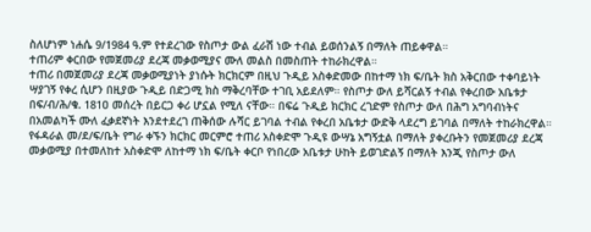ስለሆነም ነሐሴ 9/1984 ዓ.ም የተደረገው የስጦታ ውል ፈራሽ ነው ተብል ይወሰንልኝ በማለት ጠይቀዋል።
ተጠሪም ቀርበው የመጀመሪያ ደረጃ መቃወሚያና ሙለ መልስ በመስጠት ተከራክረዋል።
ተጠሪ በመጀመሪያ ደረጃ መቃወሚያነት ያነሱት ክርክርም በዚህ ጉዲይ አስቀድመው በከተማ ነክ ፍ/ቤት ክስ አቅርበው ተቀባይነት ሣያገኝ የቀረ ሲሆን በዚያው ጉዲይ በድጋሚ ክስ ማቅረባቸው ተገቢ አይደለም። የስጦታ ውለ ይሻርልኝ ተብል የቀረበው አቤቱታ በፍ/ብ/ሕ/ቁ. 181ዐ መሰረት በይርጋ ቀሪ ሆኗል የሚለ ናቸው። በፍሬ ጉዲይ ክርክር ረገድም የስጦታ ውለ በሕግ አግባብነትና በአመልካች ሙለ ፈቃደኛነት እንደተደረገ ጠቅሰው ሉሻር ይገባል ተብል የቀረበ አቤቱታ ውድቅ ላደረግ ይገባል በማለት ተከራክረዋል።
የፋዳራል መ/ደ/ፍ/ቤት የግራ ቀኙን ክርክር መርምሮ ተጠሪ አስቀድሞ ጉዲዩ ውሣኔ አግኝቷል በማለት ያቀረቡትን የመጀመሪያ ደረጃ መቃወሚያ በተመለከተ አስቀድሞ ለከተማ ነክ ፍ/ቤት ቀርቦ የነበረው አቤቱታ ሁከት ይወገድልኝ በማለት እንጂ የስጦታ ውለ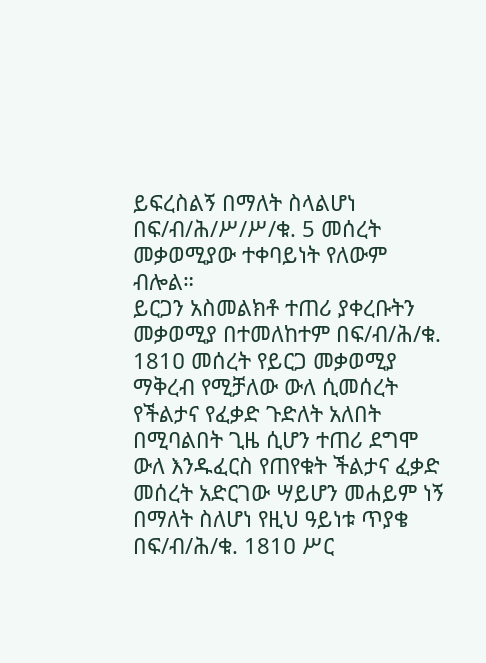ይፍረስልኝ በማለት ስላልሆነ በፍ/ብ/ሕ/ሥ/ሥ/ቁ. 5 መሰረት መቃወሚያው ተቀባይነት የለውም ብሎል።
ይርጋን አስመልክቶ ተጠሪ ያቀረቡትን መቃወሚያ በተመለከተም በፍ/ብ/ሕ/ቁ. 181ዐ መሰረት የይርጋ መቃወሚያ ማቅረብ የሚቻለው ውለ ሲመሰረት የችልታና የፈቃድ ጉድለት አለበት በሚባልበት ጊዜ ሲሆን ተጠሪ ደግሞ ውለ እንዱፈርስ የጠየቁት ችልታና ፈቃድ መሰረት አድርገው ሣይሆን መሐይም ነኝ በማለት ስለሆነ የዚህ ዓይነቱ ጥያቄ በፍ/ብ/ሕ/ቁ. 181ዐ ሥር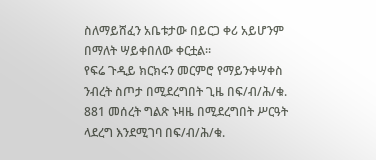ስለማይሸፈን አቤቱታው በይርጋ ቀሪ አይሆንም በማለት ሣይቀበለው ቀርቷል።
የፍሬ ጉዲይ ክርክሩን መርምሮ የማይንቀሣቀስ ንብረት ስጦታ በሚደረግበት ጊዜ በፍ/ብ/ሕ/ቁ. 881 መሰረት ግልጽ ኑዛዜ በሚደረግበት ሥርዓት ላደረግ እንደሚገባ በፍ/ብ/ሕ/ቁ.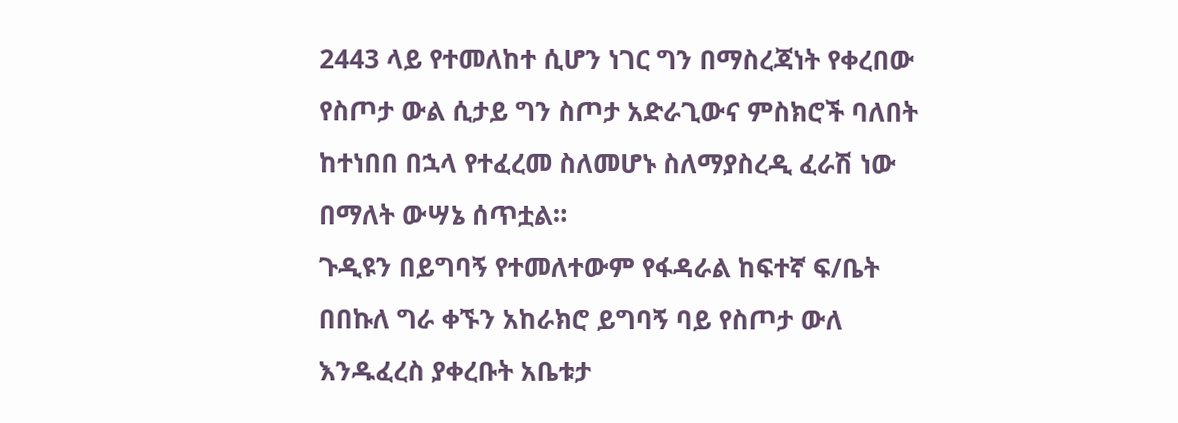2443 ላይ የተመለከተ ሲሆን ነገር ግን በማስረጃነት የቀረበው የስጦታ ውል ሲታይ ግን ስጦታ አድራጊውና ምስክሮች ባለበት ከተነበበ በኋላ የተፈረመ ስለመሆኑ ስለማያስረዲ ፈራሽ ነው በማለት ውሣኔ ሰጥቷል።
ጉዲዩን በይግባኝ የተመለተውም የፋዳራል ከፍተኛ ፍ/ቤት በበኩለ ግራ ቀኙን አከራክሮ ይግባኝ ባይ የስጦታ ውለ እንዱፈረስ ያቀረቡት አቤቱታ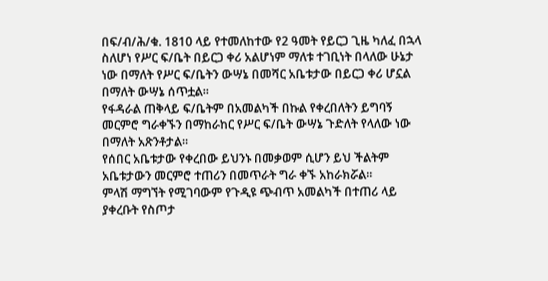በፍ/ብ/ሕ/ቁ. 1810 ላይ የተመለከተው የ2 ዓመት የይርጋ ጊዜ ካለፈ በኋላ ስለሆነ የሥር ፍ/ቤት በይርጋ ቀሪ አልሆነም ማለቱ ተገቢነት በላለው ሁኔታ ነው በማለት የሥር ፍ/ቤትን ውሣኔ በመሻር አቤቱታው በይርጋ ቀሪ ሆኗል በማለት ውሣኔ ሰጥቷል።
የፋዳራል ጠቅላይ ፍ/ቤትም በአመልካች በኩል የቀረበለትን ይግባኝ መርምሮ ግራቀኙን በማከራከር የሥር ፍ/ቤት ውሣኔ ጉድለት የላለው ነው በማለት አጽንቶታል።
የሰበር አቤቱታው የቀረበው ይህንኑ በመቃወም ሲሆን ይህ ችልትም አቤቱታውን መርምሮ ተጠሪን በመጥራት ግራ ቀኙ አከራክሯል።
ምላሽ ማግኘት የሚገባውም የጉዲዩ ጭብጥ አመልካች በተጠሪ ላይ ያቀረቡት የስጦታ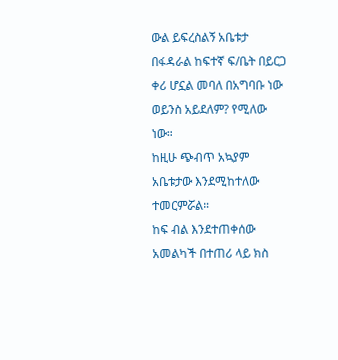ውል ይፍረስልኝ አቤቱታ በፋዳራል ከፍተኛ ፍ/ቤት በይርጋ ቀሪ ሆኗል መባለ በአግባቡ ነው ወይንስ አይደለም? የሚለው ነው።
ከዚሁ ጭብጥ አኳያም አቤቱታው እንደሚከተለው ተመርምሯል።
ከፍ ብል እንደተጠቀሰው አመልካች በተጠሪ ላይ ክስ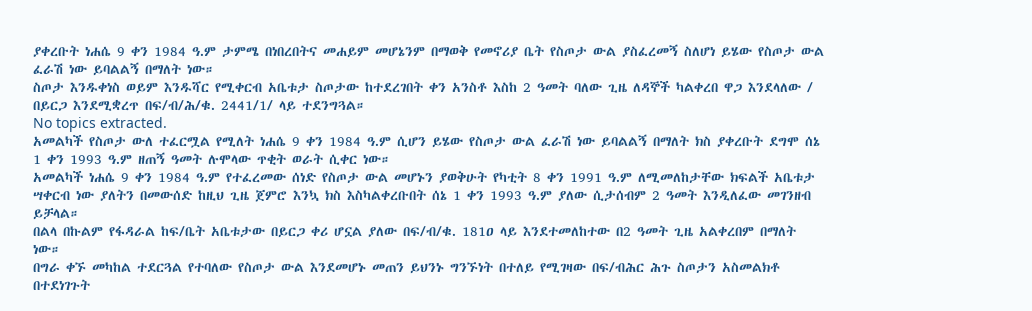ያቀረቡት ነሐሴ 9 ቀን 1984 ዓ.ም ታምሜ በነበረበትና መሐይም መሆኔንም በማወቅ የመኖሪያ ቤት የስጦታ ውል ያስፈረመኝ ስለሆነ ይሄው የስጦታ ውል ፈራሽ ነው ይባልልኝ በማለት ነው።
ስጦታ እንዱቀነስ ወይም እንዱሻር የሚቀርብ አቤቱታ ስጦታው ከተደረገበት ቀን አንስቶ እስከ 2 ዓመት ባለው ጊዜ ለዳኞች ካልቀረበ ዋጋ እንደላለው / በይርጋ እንደሚቋረጥ በፍ/ብ/ሕ/ቁ. 2441/1/ ላይ ተደንግጓል።
No topics extracted.
አመልካች የስጦታ ውለ ተፈርሟል የሚለት ነሐሴ 9 ቀን 1984 ዓ.ም ሲሆን ይሄው የስጦታ ውል ፈራሽ ነው ይባልልኝ በማለት ክስ ያቀረቡት ደግሞ ሰኔ 1 ቀን 1993 ዓ.ም ዘጠኝ ዓመት ሉሞላው ጥቂት ወራት ሲቀር ነው።
አመልካች ነሐሴ 9 ቀን 1984 ዓ.ም የተፈረመው ሰነድ የስጦታ ውል መሆኑን ያወቅሁት የካቲት 8 ቀን 1991 ዓ.ም ለሚመለከታቸው ክፍልች አቤቱታ ሣቀርብ ነው ያለትን በመውሰድ ከዚህ ጊዜ ጀምሮ እንኳ ክስ እስካልቀረቡበት ሰኔ 1 ቀን 1993 ዓ.ም ያለው ሲታሰብም 2 ዓመት እንዲለፈው መገንዘብ ይቻላል።
በልላ በኩልም የፋዳራል ከፍ/ቤት አቤቱታው በይርጋ ቀሪ ሆኗል ያለው በፍ/ብ/ቁ. 181ዐ ላይ እንደተመለከተው በ2 ዓመት ጊዜ አልቀረበም በማለት ነው።
በግራ ቀኙ መካከል ተደርጓል የተባለው የስጦታ ውል እንደመሆኑ መጠን ይህንኑ ግንኙነት በተለይ የሚገዛው በፍ/ብሕር ሕጉ ስጦታን አስመልክቶ በተደነገጉት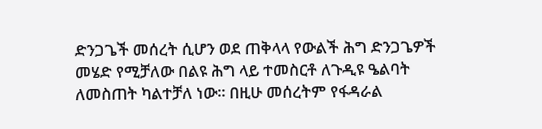ድንጋጌች መሰረት ሲሆን ወደ ጠቅላላ የውልች ሕግ ድንጋጌዎች መሄድ የሚቻለው በልዩ ሕግ ላይ ተመስርቶ ለጉዲዩ ዔልባት ለመስጠት ካልተቻለ ነው። በዚሁ መሰረትም የፋዳራል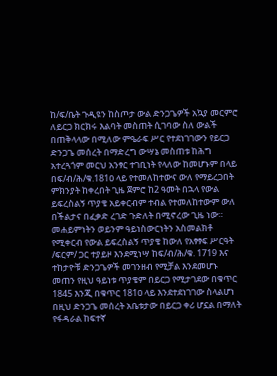ከ/ፍ/ቤት ጉዲዩን ከስጦታ ውል ድንጋጌዎች አኳያ መርምሮ ለይርጋ ክርክሩ እልባት መስጠት ሲገባው ስለ ውልች በጠቅላላው በሚለው ምዔራፍ ሥር የተደነገገውን የይርጋ ድንጋጌ መሰረት በማድረግ ውሣኔ መስጠቱ ከሕግ አተረጓጎም መርህ አንፃር ተገቢነት የላለው ከመሆኑም በላይ በፍ/ብ/ሕ/ቁ.181ዐ ላይ የተመለከተውና ውለ የማይረጋበት ምክንያት ከቀረበት ጊዜ ጀምሮ ከ2 ዓመት በኋላ የውል ይፍረስልኝ ጥያቄ አይቀርብም ተብል የተመለከተውም ውለ በችልታና በፈቃድ ረገድ ጉድለት በሚኖረው ጊዜ ነው። መሐይምነትን ወይንም ዓይነስውርነትን አስመልክቶ የሚቀርብ የውል ይፍረስልኝ ጥያቄ ከውለ የአፃፃፍ ሥርዓት /ፍርም/ ጋር ተያይዞ እንደሚነሣ ከፍ/ብ/ሕ/ቁ. 1719 እና ተከታዮቹ ድንጋጌዎች መገንዘብ የሚቻል እንደመሆኑ መጠን የዚህ ዓይነቱ ጥያቄም በይርጋ የሚታገደው በቁጥር 1845 እንጂ በቁጥር 181ዐ ላይ እንደተደነገገው ስላልሆነ በዚህ ድንጋጌ መሰረት አቤቱታው በይርጋ ቀሪ ሆኗል በማለት የፋዳራል ከፍተኛ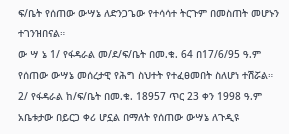ፍ/ቤት የሰጠው ውሣኔ ለድንጋጌው የተሳሳተ ትርጉም በመስጠት መሆኑን ተገንዝበናል።
ው ሣ ኔ 1/ የፋዳራል መ/ደ/ፍ/ቤት በመ.ቁ. 64 በ17/6/95 ዓ.ም የሰጠው ውሣኔ መሰረታዊ የሕግ ስህተት የተፈፀመበት ስለሆነ ተሽሯል።
2/ የፋዳራል ከ/ፍ/ቤት በመ.ቁ. 18957 ጥር 23 ቀን 1998 ዓ.ም አቤቱታው በይርጋ ቀሪ ሆኗል በማለት የሰጠው ውሣኔ ለጉዲዩ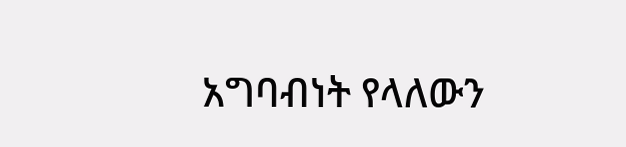አግባብነት የላለውን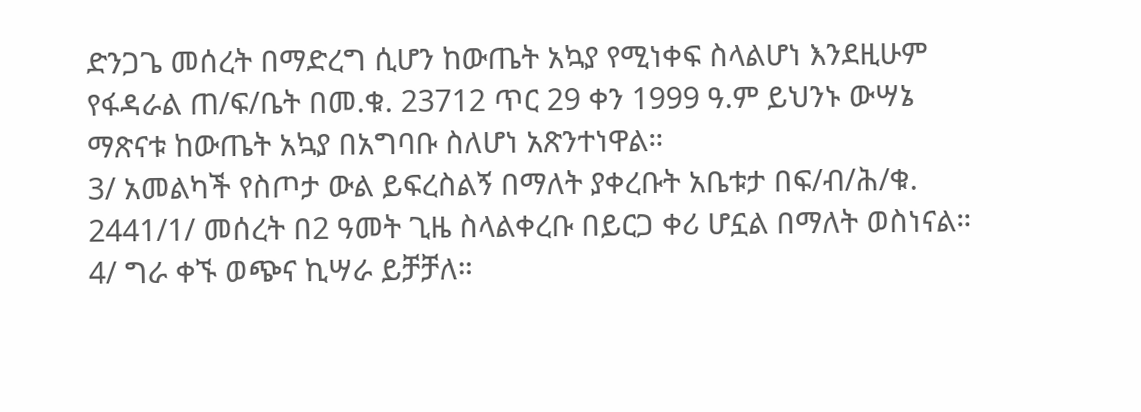ድንጋጌ መሰረት በማድረግ ሲሆን ከውጤት አኳያ የሚነቀፍ ስላልሆነ እንደዚሁም የፋዳራል ጠ/ፍ/ቤት በመ.ቁ. 23712 ጥር 29 ቀን 1999 ዓ.ም ይህንኑ ውሣኔ ማጽናቱ ከውጤት አኳያ በአግባቡ ስለሆነ አጽንተነዋል።
3/ አመልካች የስጦታ ውል ይፍረስልኝ በማለት ያቀረቡት አቤቱታ በፍ/ብ/ሕ/ቁ. 2441/1/ መሰረት በ2 ዓመት ጊዜ ስላልቀረቡ በይርጋ ቀሪ ሆኗል በማለት ወስነናል።
4/ ግራ ቀኙ ወጭና ኪሣራ ይቻቻለ።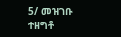5/ መዝገቡ ተዘግቶ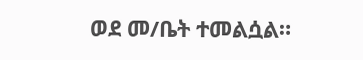ወደ መ/ቤት ተመልሷል።